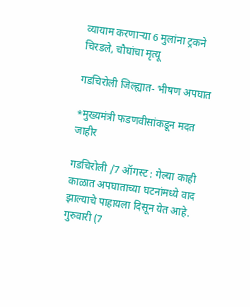व्यायाम करणार्‍या 6 मुलांना ट्रकने चिरडले, चौघांचा मृत्यू

गडचिरोली जिल्ह्यात- भीषण अपघात

*मुख्यमंत्री फडणवीसांकडून मदत जाहीर

गडचिरोली /7 ऑगस्ट : गेल्या काही काळात अपघाताच्या घटनांमध्ये वाद झाल्याचे पाहायला दिसून येत आहे. गुरुवारी (7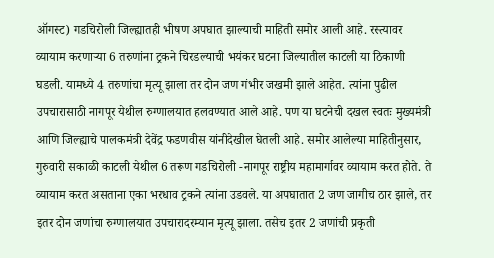ऑगस्ट) गडचिरोली जिल्ह्यातही भीषण अपघात झाल्याची माहिती समोर आली आहे. रस्त्यावर व्यायाम करणार्‍या 6 तरुणांना ट्रकने चिरडल्याची भयंकर घटना जिल्यातील काटली या ठिकाणी घडली. यामध्ये 4 तरुणांचा मृत्यू झाला तर दोन जण गंभीर जखमी झाले आहेत. त्यांना पुढील उपचारासाठी नागपूर येथील रुग्णालयात हलवण्यात आले आहे. पण या घटनेची दखल स्वतः मुख्यमंत्री आणि जिल्ह्याचे पालकमंत्री देवेंद्र फडणवीस यांनीदेखील घेतली आहे. समोर आलेल्या माहितीनुसार, गुरुवारी सकाळी काटली येथील 6 तरूण गडचिरोली -नागपूर राष्ट्रीय महामार्गावर व्यायाम करत होते. ते व्यायाम करत असताना एका भरधाव ट्रकने त्यांना उडवले. या अपघातात 2 जण जागीच ठार झाले, तर इतर दोन जणांचा रुग्णालयात उपचारादरम्यान मृत्यू झाला. तसेच इतर 2 जणांची प्रकृती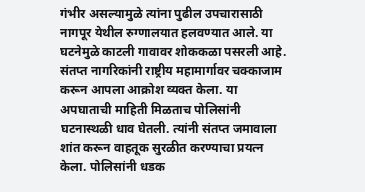गंभीर असल्यामुळे त्यांना पुढील उपचारासाठी नागपूर येथील रुग्णालयात हलवण्यात आले. या घटनेमुळे काटली गावावर शोककळा पसरली आहे. संतप्त नागरिकांनी राष्ट्रीय महामार्गावर चक्काजाम करून आपला आक्रोश व्यक्त केला. या अपघाताची माहिती मिळताच पोलिसांनी घटनास्थळी धाव घेतली. त्यांनी संतप्त जमावाला शांत करून वाहतूक सुरळीत करण्याचा प्रयत्न केला. पोलिसांनी धडक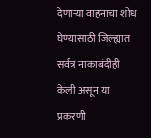देणार्‍या वाहनाचा शोध घेण्यासाठी जिल्ह्यात सर्वत्र नाकाबंदीही केली असून या प्रकरणी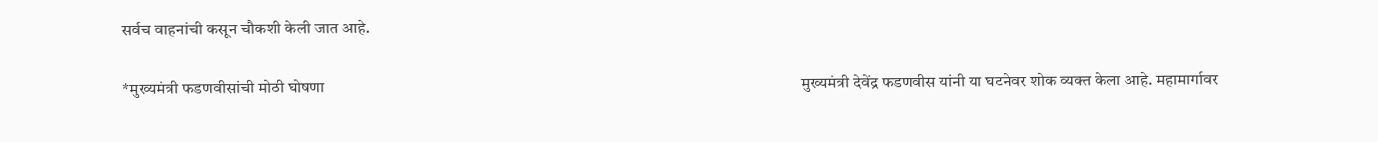सर्वच वाहनांची कसून चौकशी केली जात आहे.

*मुख्यमंत्री फडणवीसांची मोठी घोषणा                                                                                                                          मुख्यमंत्री देवेंद्र फडणवीस यांनी या घटनेवर शोक व्यक्त केला आहे. महामार्गावर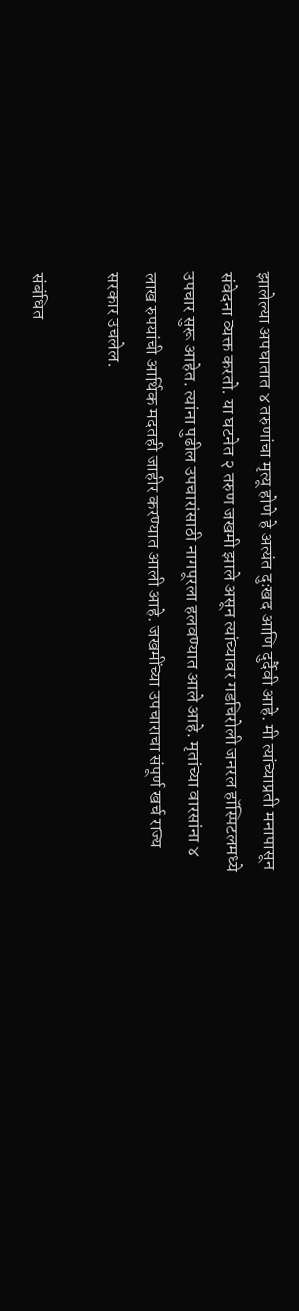झालेल्या अपघातात ४ तरुणांचा मृत्यू होणे हे अत्यंत दुःखद आणि दुर्दैवी आहे. मी त्यांच्याप्रती मनापासून संवेदना व्यक्त करतो. या घटनेत २ तरुण जखमी झाले असून त्यांच्यावर गडचिरोली जनरल हॉस्पिटलमध्ये उपचार सुरू आहेत. त्यांना पुढील उपचारांसाठी नागपूरला हलवण्यात आले आहे. मृतांच्या वारसांना ४ लाख रुपयांची आर्थिक मदतही जाहीर करण्यात आली आहे. जखमींच्या उपचाराचा संपूर्ण खर्च राज्य सरकार उचलेल.

संबंधित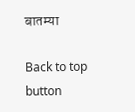बातम्या

Back to top button